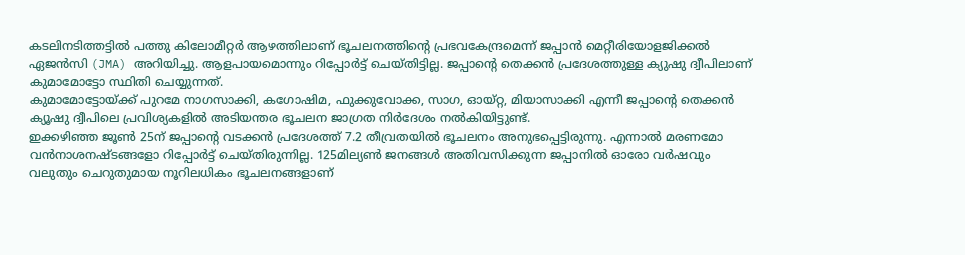കടലിനടിത്തട്ടിൽ പത്തു കിലോമീറ്റർ ആഴത്തിലാണ് ഭൂചലനത്തിന്റെ പ്രഭവകേന്ദ്രമെന്ന് ജപ്പാൻ മെറ്റീരിയോളജിക്കൽ ഏജൻസി (JMA) അറിയിച്ചു. ആളപായമൊന്നും റിപ്പോർട്ട് ചെയ്തിട്ടില്ല. ജപ്പാന്റെ തെക്കൻ പ്രദേശത്തുള്ള ക്യുഷു ദ്വീപിലാണ് കുമാമോട്ടോ സ്ഥിതി ചെയ്യുന്നത്.
കുമാമോട്ടോയ്ക്ക് പുറമേ നാഗസാക്കി, കഗോഷിമ, ഫുക്കുവോക്ക, സാഗ, ഓയ്റ്റ, മിയാസാക്കി എന്നീ ജപ്പാന്റെ തെക്കൻ ക്യൂഷു ദ്വീപിലെ പ്രവിശ്യകളിൽ അടിയന്തര ഭൂചലന ജാഗ്രത നിർദേശം നൽകിയിട്ടുണ്ട്.
ഇക്കഴിഞ്ഞ ജൂൺ 25ന് ജപ്പാന്റെ വടക്കൻ പ്രദേശത്ത് 7.2 തീവ്രതയിൽ ഭൂചലനം അനുഭപ്പെട്ടിരുന്നു. എന്നാൽ മരണമോ വൻനാശനഷ്ടങ്ങളോ റിപ്പോർട്ട് ചെയ്തിരുന്നില്ല. 125മില്യൺ ജനങ്ങൾ അതിവസിക്കുന്ന ജപ്പാനിൽ ഓരോ വർഷവും വലുതും ചെറുതുമായ നൂറിലധികം ഭൂചലനങ്ങളാണ്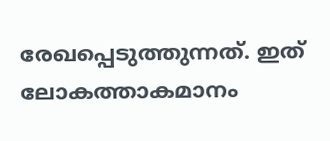രേഖപ്പെടുത്തുന്നത്. ഇത് ലോകത്താകമാനം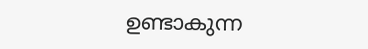ഉണ്ടാകുന്ന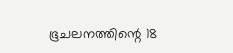ഭൂചലനത്തിന്റെ 18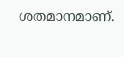ശതമാനമാണ്.